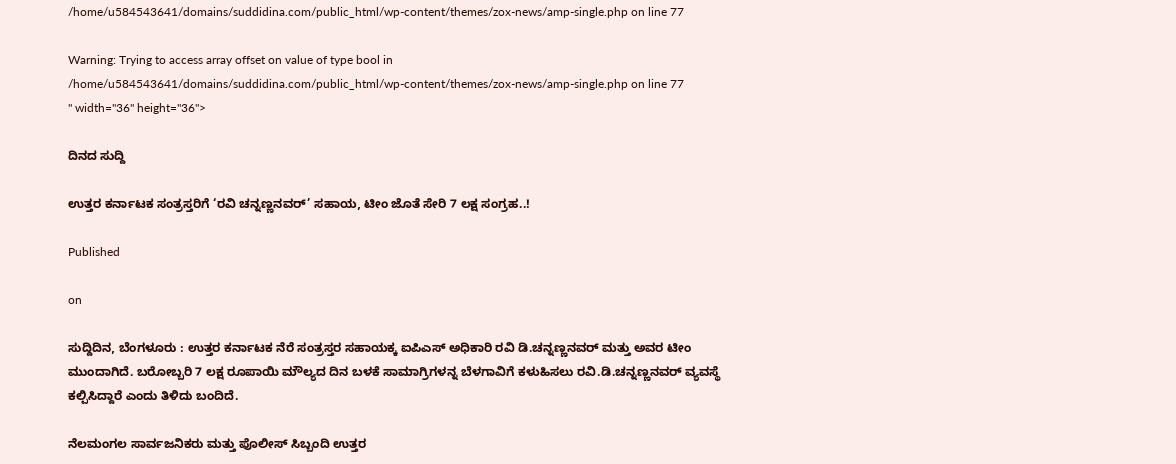/home/u584543641/domains/suddidina.com/public_html/wp-content/themes/zox-news/amp-single.php on line 77

Warning: Trying to access array offset on value of type bool in /home/u584543641/domains/suddidina.com/public_html/wp-content/themes/zox-news/amp-single.php on line 77
" width="36" height="36">

ದಿನದ ಸುದ್ದಿ

ಉತ್ತರ ಕರ್ನಾಟಕ ಸಂತ್ರಸ್ತರಿಗೆ ‘ರವಿ ಚನ್ನಣ್ಣನವರ್’ ಸಹಾಯ, ಟೀಂ ಜೊತೆ ಸೇರಿ 7 ಲಕ್ಷ ಸಂಗ್ರಹ..!

Published

on

ಸುದ್ದಿದಿನ, ಬೆಂಗಳೂರು : ಉತ್ತರ ಕರ್ನಾಟಕ ನೆರೆ ಸಂತ್ರಸ್ತರ ಸಹಾಯಕ್ಕ ಐಪಿಎಸ್ ಅಧಿಕಾರಿ ರವಿ ಡಿ.ಚನ್ನಣ್ಣನವರ್ ಮತ್ತು ಅವರ ಟೀಂ ಮುಂದಾಗಿದೆ. ಬರೋಬ್ಬರಿ 7 ಲಕ್ಷ ರೂಪಾಯಿ ಮೌಲ್ಯದ ದಿನ ಬಳಕೆ ಸಾಮಾಗ್ರಿಗಳನ್ನ ಬೆಳಗಾವಿಗೆ ಕಳುಹಿಸಲು ರವಿ.ಡಿ.ಚನ್ನಣ್ಣನವರ್ ವ್ಯವಸ್ಥೆ ಕಲ್ಪಿಸಿದ್ದಾರೆ ಎಂದು ತಿಳಿದು ಬಂದಿದೆ.

ನೆಲಮಂಗಲ ಸಾರ್ವಜನಿಕರು ಮತ್ತು ಪೊಲೀಸ್ ಸಿಬ್ಬಂದಿ ಉತ್ತರ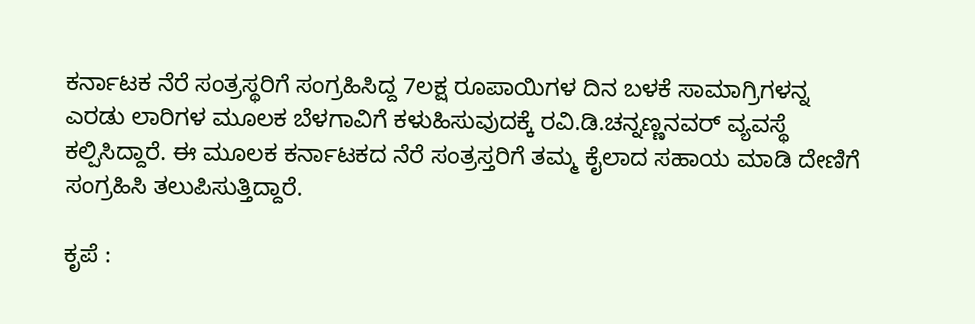ಕರ್ನಾಟಕ ನೆರೆ ಸಂತ್ರಸ್ಥರಿಗೆ ಸಂಗ್ರಹಿಸಿದ್ದ 7ಲಕ್ಷ ರೂಪಾಯಿಗಳ ದಿನ ಬಳಕೆ ಸಾಮಾಗ್ರಿಗಳನ್ನ ಎರಡು ಲಾರಿಗಳ ಮೂಲಕ ಬೆಳಗಾವಿಗೆ ಕಳುಹಿಸುವುದಕ್ಕೆ ರವಿ.ಡಿ.ಚನ್ನಣ್ಣನವರ್ ವ್ಯವಸ್ಥೆ ಕಲ್ಪಿಸಿದ್ದಾರೆ. ಈ ಮೂಲಕ ಕರ್ನಾಟಕದ ನೆರೆ ಸಂತ್ರಸ್ತರಿಗೆ ತಮ್ಮ ಕೈಲಾದ ಸಹಾಯ ಮಾಡಿ ದೇಣಿಗೆ ಸಂಗ್ರಹಿಸಿ ತಲುಪಿಸುತ್ತಿದ್ದಾರೆ.

ಕೃಪೆ :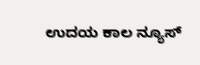ಉದಯ ಕಾಲ ನ್ಯೂಸ್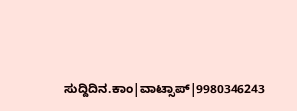ಸುದ್ದಿದಿನ.ಕಾಂ|ವಾಟ್ಸಾಪ್|9980346243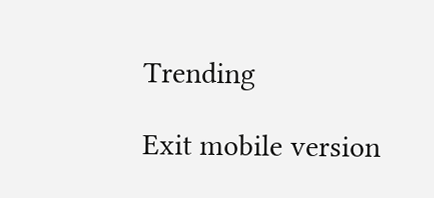Trending

Exit mobile version